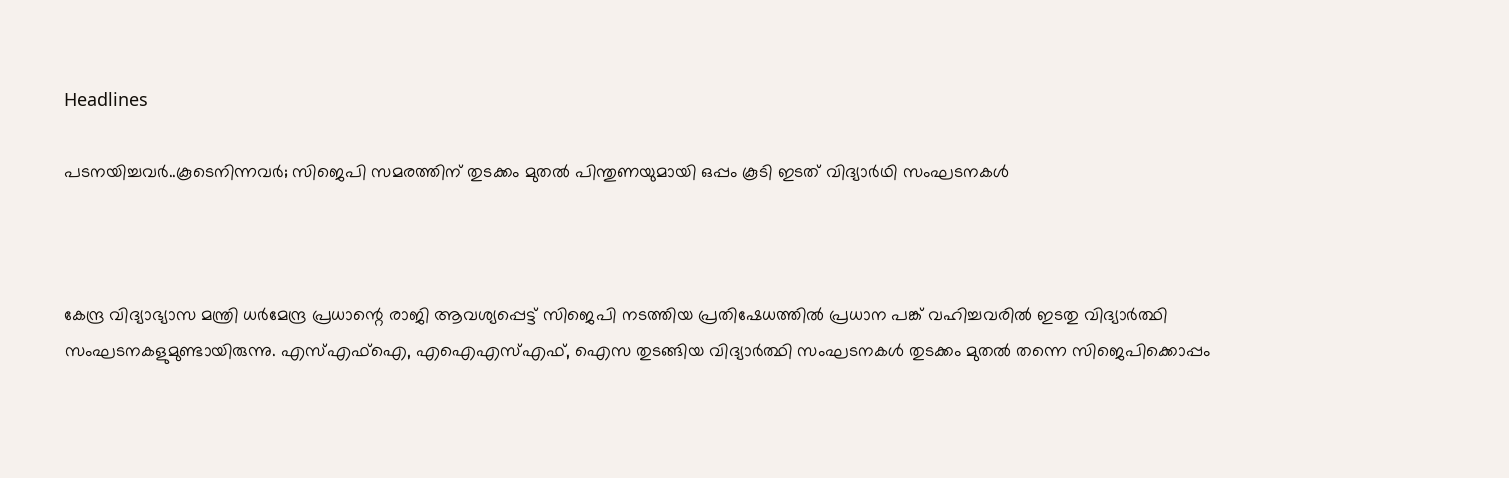Headlines

പടനയിച്ചവര്‍..കൂടെനിന്നവര്‍; സിജെപി സമരത്തിന് തുടക്കം മുതല്‍ പിന്തുണയുമായി ഒപ്പം കൂടി ഇടത് വിദ്യാര്‍ഥി സംഘടനകള്‍



കേന്ദ്ര വിദ്യാഭ്യാസ മന്ത്രി ധര്‍മേന്ദ്ര പ്രധാന്റെ രാജി ആവശ്യപ്പെട്ട് സിജെപി നടത്തിയ പ്രതിഷേധത്തില്‍ പ്രധാന പങ്ക് വഹിച്ചവരില്‍ ഇടതു വിദ്യാര്‍ത്ഥി സംഘടനകളുമുണ്ടായിരുന്നു. എസ്എഫ്‌ഐ, എഐഎസ്എഫ്, ഐസ തുടങ്ങിയ വിദ്യാര്‍ത്ഥി സംഘടനകള്‍ തുടക്കം മുതല്‍ തന്നെ സിജെപിക്കൊപ്പം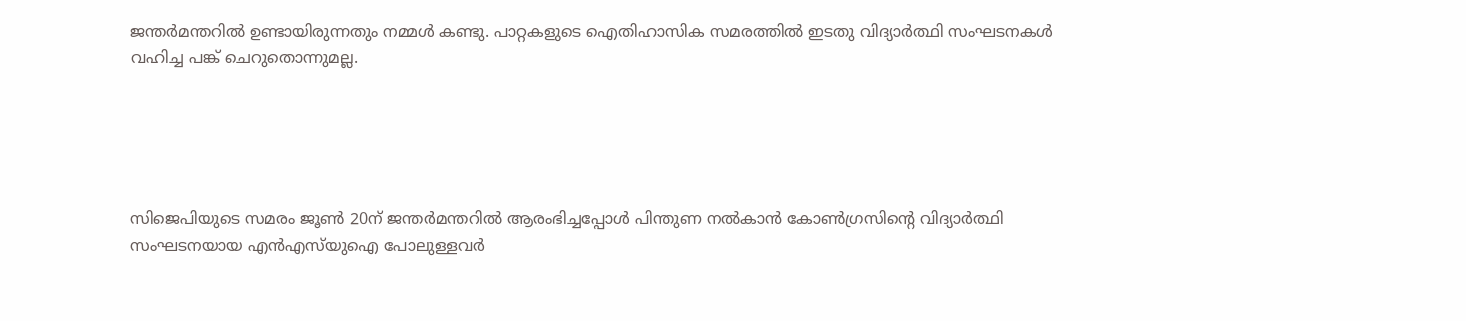ജന്തര്‍മന്തറില്‍ ഉണ്ടായിരുന്നതും നമ്മള്‍ കണ്ടു. പാറ്റകളുടെ ഐതിഹാസിക സമരത്തില്‍ ഇടതു വിദ്യാര്‍ത്ഥി സംഘടനകള്‍ വഹിച്ച പങ്ക് ചെറുതൊന്നുമല്ല.





സിജെപിയുടെ സമരം ജൂണ്‍ 20ന് ജന്തര്‍മന്തറില്‍ ആരംഭിച്ചപ്പോള്‍ പിന്തുണ നല്‍കാന്‍ കോണ്‍ഗ്രസിന്റെ വിദ്യാര്‍ത്ഥി സംഘടനയായ എന്‍എസ്‌യുഐ പോലുള്ളവര്‍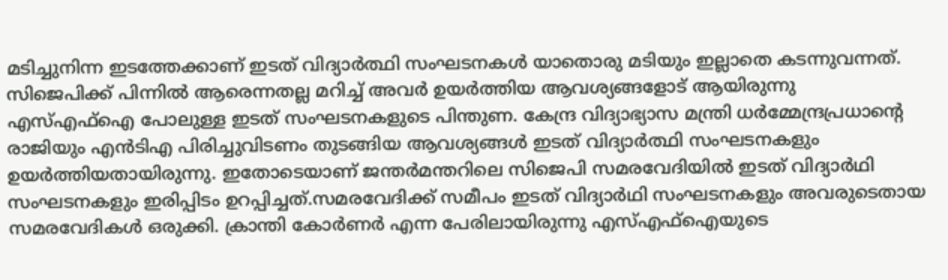മടിച്ചുനിന്ന ഇടത്തേക്കാണ് ഇടത് വിദ്യാര്‍ത്ഥി സംഘടനകള്‍ യാതൊരു മടിയും ഇല്ലാതെ കടന്നുവന്നത്. സിജെപിക്ക് പിന്നില്‍ ആരെന്നതല്ല മറിച്ച് അവര്‍ ഉയര്‍ത്തിയ ആവശ്യങ്ങളോട് ആയിരുന്നു എസ്എഫ്‌ഐ പോലുള്ള ഇടത് സംഘടനകളുടെ പിന്തുണ. കേന്ദ്ര വിദ്യാഭ്യാസ മന്ത്രി ധര്‍മ്മേന്ദ്രപ്രധാന്റെ രാജിയും എന്‍ടിഎ പിരിച്ചുവിടണം തുടങ്ങിയ ആവശ്യങ്ങള്‍ ഇടത് വിദ്യാര്‍ത്ഥി സംഘടനകളും ഉയര്‍ത്തിയതായിരുന്നു. ഇതോടെയാണ് ജന്തര്‍മന്തറിലെ സിജെപി സമരവേദിയില്‍ ഇടത് വിദ്യാര്‍ഥി സംഘടനകളും ഇരിപ്പിടം ഉറപ്പിച്ചത്.സമരവേദിക്ക് സമീപം ഇടത് വിദ്യാര്‍ഥി സംഘടനകളും അവരുടെതായ സമരവേദികള്‍ ഒരുക്കി. ക്രാന്തി കോര്‍ണര്‍ എന്ന പേരിലായിരുന്നു എസ്എഫ്‌ഐയുടെ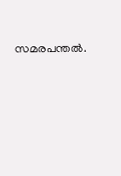സമരപന്തല്‍.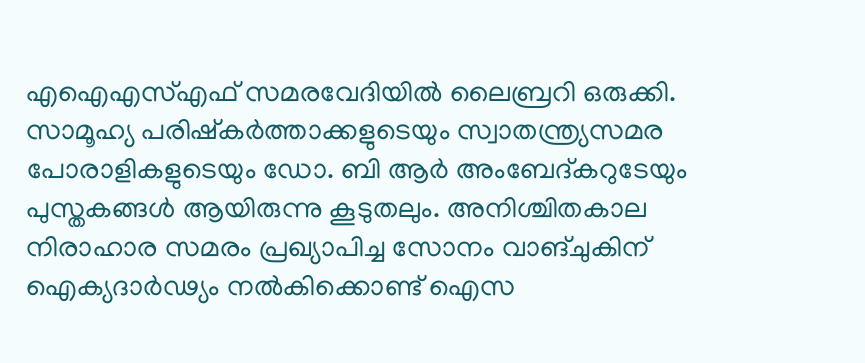എഐഎസ്എഫ് സമരവേദിയില്‍ ലൈബ്രറി ഒരുക്കി. സാമൂഹ്യ പരിഷ്‌കര്‍ത്താക്കളുടെയും സ്വാതന്ത്ര്യസമര പോരാളികളുടെയും ഡോ. ബി ആര്‍ അംബേദ്കറുടേയും പുസ്തകങ്ങള്‍ ആയിരുന്നു കൂടുതലും. അനിശ്ചിതകാല നിരാഹാര സമരം പ്രഖ്യാപിച്ച സോനം വാങ്ചുകിന് ഐക്യദാര്‍ഢ്യം നല്‍കിക്കൊണ്ട് ഐസ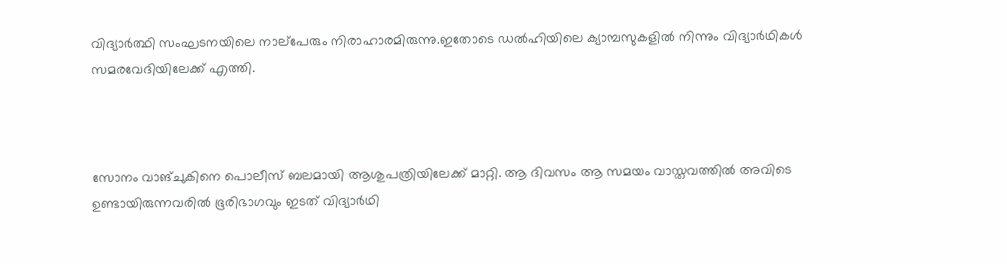വിദ്യാര്‍ത്ഥി സംഘടനയിലെ നാല്‌പേരും നിരാഹാരമിരുന്നു.ഇതോടെ ഡല്‍ഹിയിലെ ക്യാമ്പസുകളില്‍ നിന്നും വിദ്യാര്‍ഥികള്‍ സമരവേദിയിലേക്ക് എത്തി.



സോനം വാങ്ചുകിനെ പൊലീസ് ബലമായി ആശുപത്രിയിലേക്ക് മാറ്റി. ആ ദിവസം ആ സമയം വാസ്തവത്തില്‍ അവിടെ ഉണ്ടായിരുന്നവരില്‍ ഭൂരിഭാഗവും ഇടത് വിദ്യാര്‍ഥി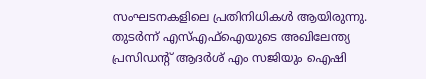സംഘടനകളിലെ പ്രതിനിധികള്‍ ആയിരുന്നു. തുടര്‍ന്ന് എസ്എഫ്‌ഐയുടെ അഖിലേന്ത്യ പ്രസിഡന്റ് ആദര്‍ശ് എം സജിയും ഐഷി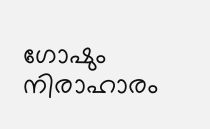ഗോഷും നിരാഹാരം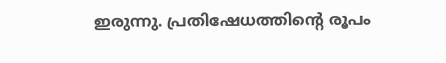ഇരുന്നു. പ്രതിഷേധത്തിന്റെ രൂപം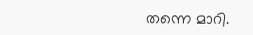തന്നെ മാറി.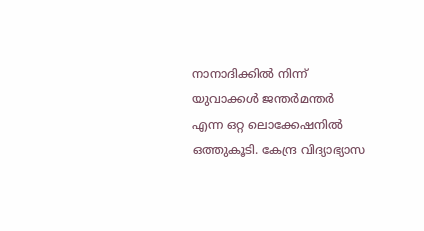നാനാദിക്കില്‍ നിന്ന് യുവാക്കള്‍ ജന്തര്‍മന്തര്‍ എന്ന ഒറ്റ ലൊക്കേഷനില്‍ ഒത്തുകൂടി. കേന്ദ്ര വിദ്യാഭ്യാസ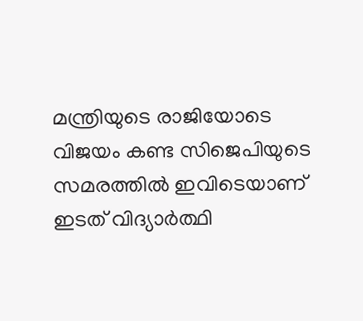മന്ത്രിയുടെ രാജിയോടെ വിജയം കണ്ട സിജെപിയുടെ സമരത്തില്‍ ഇവിടെയാണ് ഇടത് വിദ്യാര്‍ത്ഥി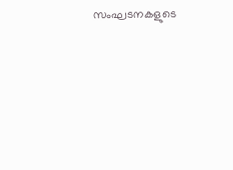സംഘടനകളുടെ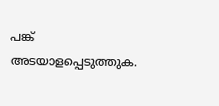പങ്ക് അടയാളപ്പെടുത്തുക.